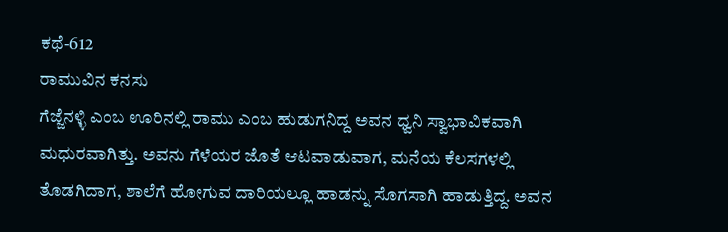ಕಥೆ-612
ರಾಮುವಿನ ಕನಸು
ಗೆಜ್ಜೆನಳ್ಳಿ ಎಂಬ ಊರಿನಲ್ಲಿ ರಾಮು ಎಂಬ ಹುಡುಗನಿದ್ದ ಅವನ ಧ್ವನಿ ಸ್ವಾಭಾವಿಕವಾಗಿ ಮಧುರವಾಗಿತ್ತು. ಅವನು ಗೆಳೆಯರ ಜೊತೆ ಆಟವಾಡುವಾಗ, ಮನೆಯ ಕೆಲಸಗಳಲ್ಲಿ ತೊಡಗಿದಾಗ, ಶಾಲೆಗೆ ಹೋಗುವ ದಾರಿಯಲ್ಲೂ ಹಾಡನ್ನು ಸೊಗಸಾಗಿ ಹಾಡುತ್ತಿದ್ದ. ಅವನ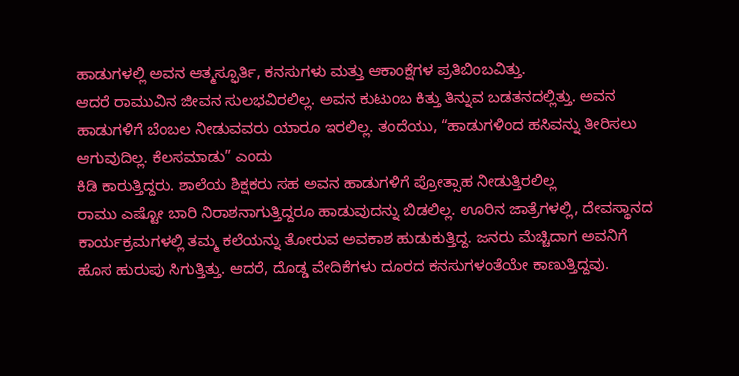ಹಾಡುಗಳಲ್ಲಿ ಅವನ ಆತ್ಮಸ್ಫೂರ್ತಿ, ಕನಸುಗಳು ಮತ್ತು ಆಕಾಂಕ್ಷೆಗಳ ಪ್ರತಿಬಿಂಬವಿತ್ತು.
ಆದರೆ ರಾಮುವಿನ ಜೀವನ ಸುಲಭವಿರಲಿಲ್ಲ. ಅವನ ಕುಟುಂಬ ಕಿತ್ತು ತಿನ್ನುವ ಬಡತನದಲ್ಲಿತ್ತು. ಅವನ ಹಾಡುಗಳಿಗೆ ಬೆಂಬಲ ನೀಡುವವರು ಯಾರೂ ಇರಲಿಲ್ಲ. ತಂದೆಯು, “ಹಾಡುಗಳಿಂದ ಹಸಿವನ್ನು ತೀರಿಸಲು ಆಗುವುದಿಲ್ಲ. ಕೆಲಸಮಾಡು” ಎಂದು
ಕಿಡಿ ಕಾರುತ್ತಿದ್ದರು. ಶಾಲೆಯ ಶಿಕ್ಷಕರು ಸಹ ಅವನ ಹಾಡುಗಳಿಗೆ ಪ್ರೋತ್ಸಾಹ ನೀಡುತ್ತಿರಲಿಲ್ಲ
ರಾಮು ಎಷ್ಟೋ ಬಾರಿ ನಿರಾಶನಾಗುತ್ತಿದ್ದರೂ ಹಾಡುವುದನ್ನು ಬಿಡಲಿಲ್ಲ. ಊರಿನ ಜಾತ್ರೆಗಳಲ್ಲಿ, ದೇವಸ್ಥಾನದ ಕಾರ್ಯಕ್ರಮಗಳಲ್ಲಿ ತಮ್ಮ ಕಲೆಯನ್ನು ತೋರುವ ಅವಕಾಶ ಹುಡುಕುತ್ತಿದ್ದ. ಜನರು ಮೆಚ್ಚಿದಾಗ ಅವನಿಗೆ ಹೊಸ ಹುರುಪು ಸಿಗುತ್ತಿತ್ತು. ಆದರೆ, ದೊಡ್ಡ ವೇದಿಕೆಗಳು ದೂರದ ಕನಸುಗಳಂತೆಯೇ ಕಾಣುತ್ತಿದ್ದವು.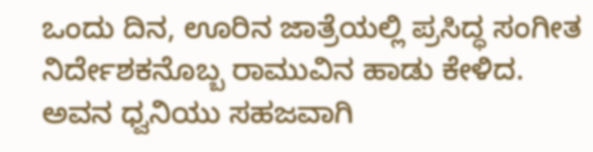ಒಂದು ದಿನ, ಊರಿನ ಜಾತ್ರೆಯಲ್ಲಿ ಪ್ರಸಿದ್ಧ ಸಂಗೀತ ನಿರ್ದೇಶಕನೊಬ್ಬ ರಾಮುವಿನ ಹಾಡು ಕೇಳಿದ. ಅವನ ಧ್ವನಿಯು ಸಹಜವಾಗಿ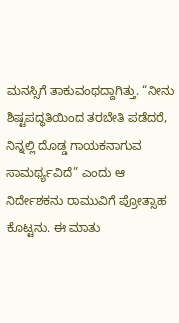ಮನಸ್ಸಿಗೆ ತಾಕುವಂಥದ್ದಾಗಿತ್ತು. “ನೀನು ಶಿಷ್ಟಪದ್ಧತಿಯಿಂದ ತರಬೇತಿ ಪಡೆದರೆ, ನಿನ್ನಲ್ಲಿ ದೊಡ್ಡ ಗಾಯಕನಾಗುವ ಸಾಮರ್ಥ್ಯವಿದೆ” ಎಂದು ಆ ನಿರ್ದೇಶಕನು ರಾಮುವಿಗೆ ಪ್ರೋತ್ಸಾಹ ಕೊಟ್ಟನು. ಈ ಮಾತು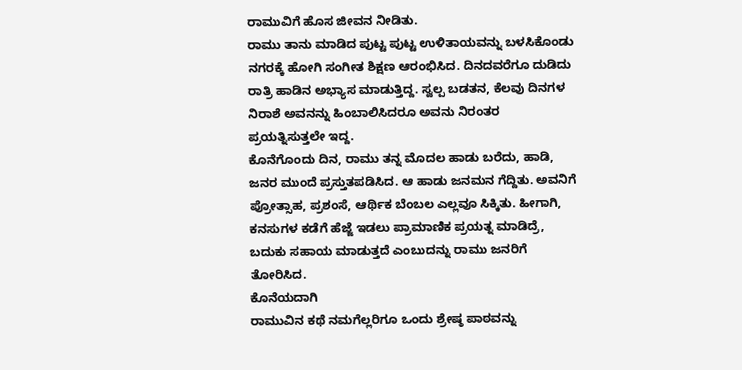ರಾಮುವಿಗೆ ಹೊಸ ಜೀವನ ನೀಡಿತು.
ರಾಮು ತಾನು ಮಾಡಿದ ಪುಟ್ಟ ಪುಟ್ಟ ಉಳಿತಾಯವನ್ನು ಬಳಸಿಕೊಂಡು ನಗರಕ್ಕೆ ಹೋಗಿ ಸಂಗೀತ ಶಿಕ್ಷಣ ಆರಂಭಿಸಿದ. ದಿನದವರೆಗೂ ದುಡಿದು ರಾತ್ರಿ ಹಾಡಿನ ಅಭ್ಯಾಸ ಮಾಡುತ್ತಿದ್ದ. ಸ್ವಲ್ಪ ಬಡತನ, ಕೆಲವು ದಿನಗಳ ನಿರಾಶೆ ಅವನನ್ನು ಹಿಂಬಾಲಿಸಿದರೂ ಅವನು ನಿರಂತರ ಪ್ರಯತ್ನಿಸುತ್ತಲೇ ಇದ್ದ.
ಕೊನೆಗೊಂದು ದಿನ, ರಾಮು ತನ್ನ ಮೊದಲ ಹಾಡು ಬರೆದು, ಹಾಡಿ, ಜನರ ಮುಂದೆ ಪ್ರಸ್ತುತಪಡಿಸಿದ. ಆ ಹಾಡು ಜನಮನ ಗೆದ್ದಿತು. ಅವನಿಗೆ ಪ್ರೋತ್ಸಾಹ, ಪ್ರಶಂಸೆ, ಆರ್ಥಿಕ ಬೆಂಬಲ ಎಲ್ಲವೂ ಸಿಕ್ಕಿತು. ಹೀಗಾಗಿ, ಕನಸುಗಳ ಕಡೆಗೆ ಹೆಜ್ಜೆ ಇಡಲು ಪ್ರಾಮಾಣಿಕ ಪ್ರಯತ್ನ ಮಾಡಿದ್ರೆ, ಬದುಕು ಸಹಾಯ ಮಾಡುತ್ತದೆ ಎಂಬುದನ್ನು ರಾಮು ಜನರಿಗೆ ತೋರಿಸಿದ.
ಕೊನೆಯದಾಗಿ
ರಾಮುವಿನ ಕಥೆ ನಮಗೆಲ್ಲರಿಗೂ ಒಂದು ಶ್ರೇಷ್ಠ ಪಾಠವನ್ನು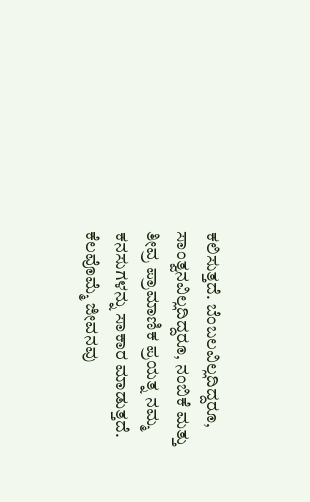ಕಲಿಸುತ್ತದೆ. ಬೆಂಬಲವಿಲ್ಲದಿದ್ದರೂ, ಸಾಂತ್ವನವಿಲ್ಲದಿದ್ದರೂ, ನಂಬಿಕೆ ಮತ್ತು ತೀವ್ರ ಪ್ರಾಮಾಣಿಕ ಪ್ರಯತ್ನ ನಮ್ಮ ಕನಸುಗಳನ್ನು ಸಾಕಾರ ಮಾಡುತ್ತದೆ. ಕೆಲವೊಮ್ಮೆ ಜೀವನವು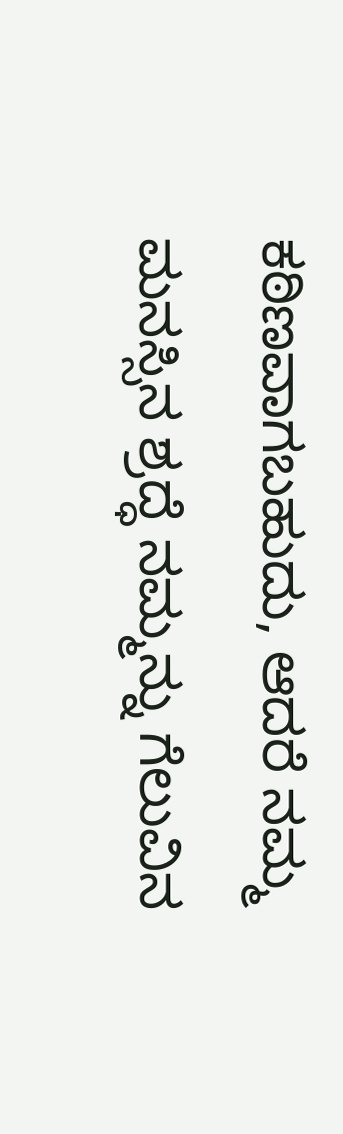ಕಠಿಣವಾಗಬಹುದು, ಆದರೆ ನಮ್ಮ ಮನಸ್ಸಿನ ಶ್ರದ್ಧೆ ನಮ್ಮನ್ನು ಗೆಲುವಿನ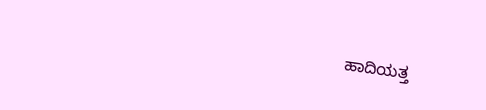ಹಾದಿಯತ್ತ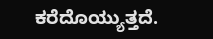ಕರೆದೊಯ್ಯುತ್ತದೆ.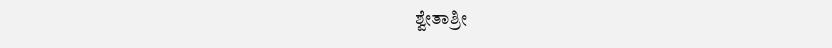ಶ್ವೇತಾಶ್ರೀ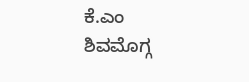ಕೆ.ಎಂ
ಶಿವಮೊಗ್ಗ